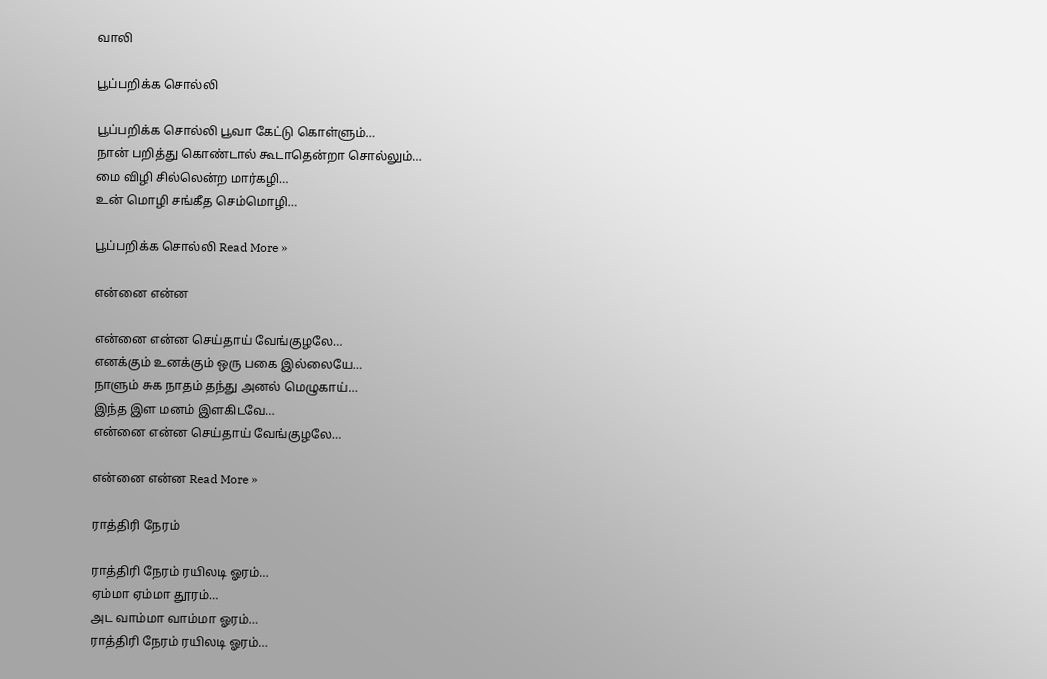வாலி

பூப்பறிக்க சொல்லி

பூப்பறிக்க சொல்லி பூவா கேட்டு கொள்ளும்…
நான் பறித்து கொண்டால் கூடாதென்றா சொல்லும்…
மை விழி சில்லென்ற மார்கழி…
உன் மொழி சங்கீத செம்மொழி…

பூப்பறிக்க சொல்லி Read More »

என்னை என்ன

என்னை என்ன செய்தாய் வேங்குழலே…
எனக்கும் உனக்கும் ஒரு பகை இல்லையே…
நாளும் சுக நாதம் தந்து அனல் மெழுகாய்…
இந்த இள மனம் இளகிடவே…
என்னை என்ன செய்தாய் வேங்குழலே…

என்னை என்ன Read More »

ராத்திரி நேரம்

ராத்திரி நேரம் ரயிலடி ஓரம்…
ஏம்மா ஏம்மா தூரம்…
அட வாம்மா வாம்மா ஓரம்…
ராத்திரி நேரம் ரயிலடி ஓரம்…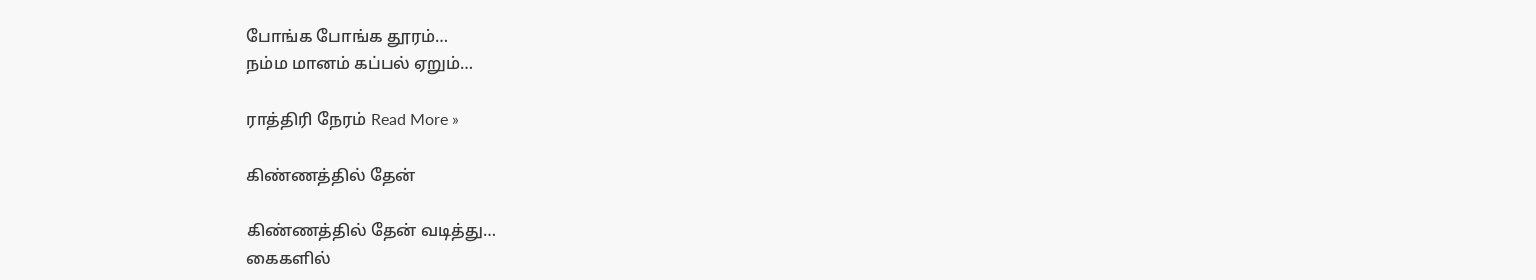போங்க போங்க தூரம்…
நம்ம மானம் கப்பல் ஏறும்…

ராத்திரி நேரம் Read More »

கிண்ணத்தில் தேன்

கிண்ணத்தில் தேன் வடித்து…
கைகளில்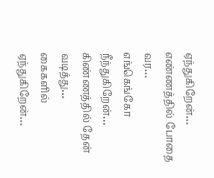ஏந்துகிறேன்…
எண்ணத்தில் போதை வர…
எங்கெங்கோ நீந்துகிறேன்…
கிண்ணத்தில் தேன் வடித்து…
கைகளில் ஏந்துகிறேன்…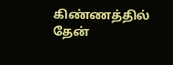கிண்ணத்தில் தேன்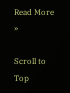Read More »

Scroll to Top